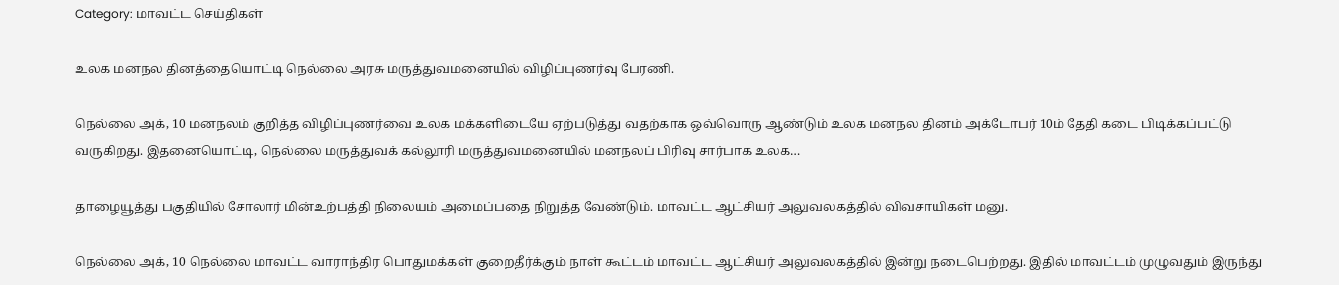Category: மாவட்ட செய்திகள்

உலக மனநல தினத்தையொட்டி நெல்லை அரசு மருத்துவமனையில் விழிப்புணர்வு பேரணி.

நெல்லை அக், 10 மனநலம் குறித்த விழிப்புணர்வை உலக மக்களிடையே ஏற்படுத்து வதற்காக ஒவ்வொரு ஆண்டும் உலக மனநல தினம் அக்டோபர் 10ம் தேதி கடை பிடிக்கப்பட்டு வருகிறது. இதனையொட்டி, நெல்லை மருத்துவக் கல்லூரி மருத்துவமனையில் மனநலப் பிரிவு சார்பாக உலக…

தாழையூத்து பகுதியில் சோலார் மின்உற்பத்தி நிலையம் அமைப்பதை நிறுத்த வேண்டும். மாவட்ட ஆட்சியர் அலுவலகத்தில் விவசாயிகள் மனு.

நெல்லை அக், 10 நெல்லை மாவட்ட வாராந்திர பொதுமக்கள் குறைதீர்க்கும் நாள் கூட்டம் மாவட்ட ஆட்சியர் அலுவலகத்தில் இன்று நடைபெற்றது. இதில் மாவட்டம் முழுவதும் இருந்து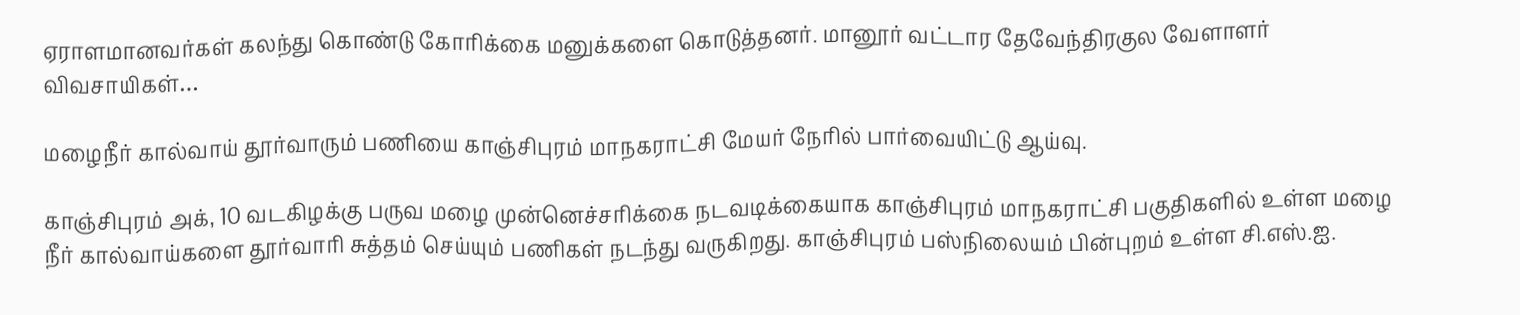ஏராளமானவர்கள் கலந்து கொண்டு கோரிக்கை மனுக்களை கொடுத்தனர். மானூர் வட்டார தேவேந்திரகுல வேளாளர் விவசாயிகள்…

மழைநீர் கால்வாய் தூர்வாரும் பணியை காஞ்சிபுரம் மாநகராட்சி மேயர் நேரில் பார்வையிட்டு ஆய்வு.

காஞ்சிபுரம் அக், 10 வடகிழக்கு பருவ மழை முன்னெச்சரிக்கை நடவடிக்கையாக காஞ்சிபுரம் மாநகராட்சி பகுதிகளில் உள்ள மழை நீர் கால்வாய்களை தூர்வாரி சுத்தம் செய்யும் பணிகள் நடந்து வருகிறது. காஞ்சிபுரம் பஸ்நிலையம் பின்புறம் உள்ள சி.எஸ்.ஐ.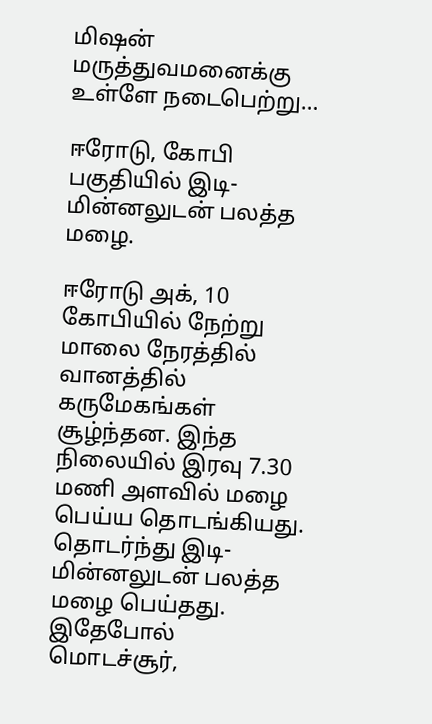மிஷன் மருத்துவமனைக்கு உள்ளே நடைபெற்று…

ஈரோடு, கோபி பகுதியில் இடி-மின்னலுடன் பலத்த மழை.

ஈரோடு அக், 10 கோபியில் நேற்று மாலை நேரத்தில் வானத்தில் கருமேகங்கள் சூழ்ந்தன. இந்த நிலையில் இரவு 7.30 மணி அளவில் மழை பெய்ய தொடங்கியது. தொடர்ந்து இடி-மின்னலுடன் பலத்த மழை பெய்தது. இதேபோல் மொடச்சூர்,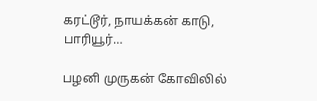கரட்டூர், நாயக்கன் காடு, பாரியூர்…

பழனி முருகன் கோவிலில்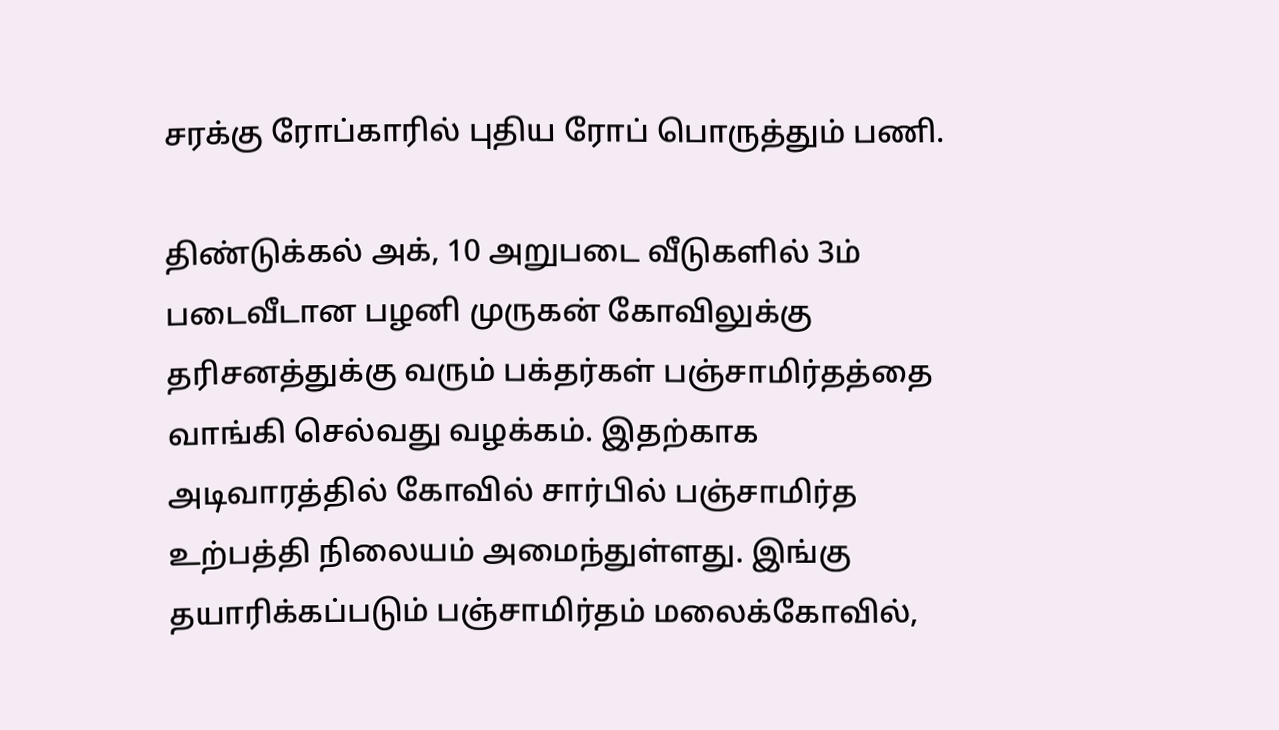சரக்கு ரோப்காரில் புதிய ரோப் பொருத்தும் பணி.

திண்டுக்கல் அக், 10 அறுபடை வீடுகளில் 3ம் படைவீடான பழனி முருகன் கோவிலுக்கு தரிசனத்துக்கு வரும் பக்தர்கள் பஞ்சாமிர்தத்தை வாங்கி செல்வது வழக்கம். இதற்காக அடிவாரத்தில் கோவில் சார்பில் பஞ்சாமிர்த உற்பத்தி நிலையம் அமைந்துள்ளது. இங்கு தயாரிக்கப்படும் பஞ்சாமிர்தம் மலைக்கோவில்,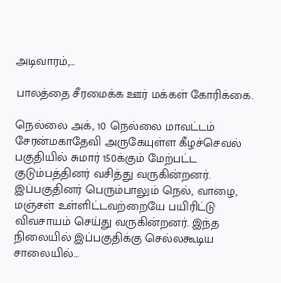அடிவாரம்,…

பாலத்தை சீரமைக்க ஊர் மக்கள் கோரிக்கை.

நெல்லை அக், 10 நெல்லை மாவட்டம் சேரன்மகாதேவி அருகேயுள்ள கீழச்செவல் பகுதியில் சுமார் 150க்கும் மேற்பட்ட குடும்பத்தினர் வசித்து வருகின்றனர். இப்பகுதினர் பெரும்பாலும் நெல், வாழை, மஞ்சள் உள்ளிட்டவற்றையே பயிரிட்டு விவசாயம் செய்து வருகின்றனர். இந்த நிலையில் இப்பகுதிக்கு செல்லகூடிய சாலையில்…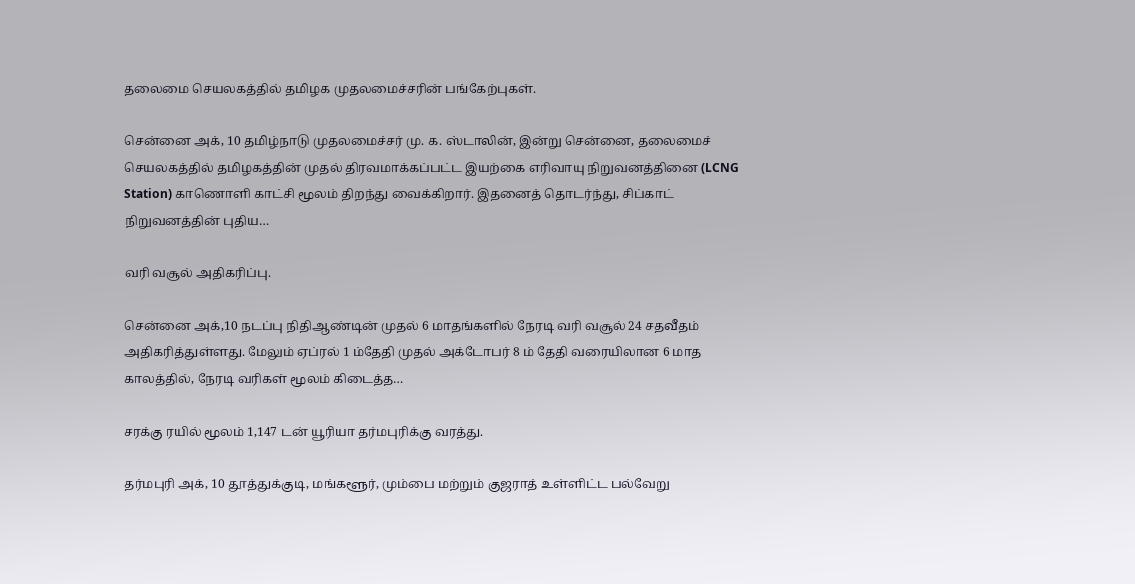தலைமை செயலகத்தில் தமிழக முதலமைச்சரின் பங்கேற்புகள்.

சென்னை அக், 10 தமிழ்நாடு முதலமைச்சர் மு. க. ஸ்டாலின், இன்று சென்னை, தலைமைச் செயலகத்தில் தமிழகத்தின் முதல் திரவமாக்கப்பட்ட இயற்கை எரிவாயு நிறுவனத்தினை (LCNG Station) காணொளி காட்சி மூலம் திறந்து வைக்கிறார். இதனைத் தொடர்ந்து, சிப்காட் நிறுவனத்தின் புதிய…

வரி வசூல் அதிகரிப்பு.

சென்னை அக்,10 நடப்பு நிதிஆண்டின் முதல் 6 மாதங்களில் நேரடி வரி வசூல் 24 சதவீதம் அதிகரித்துள்ளது. மேலும் ஏப்ரல் 1 ம்தேதி முதல் அக்டோபர் 8 ம் தேதி வரையிலான 6 மாத காலத்தில், நேரடி வரிகள் மூலம் கிடைத்த…

சரக்கு ரயில் மூலம் 1,147 டன் யூரியா தர்மபுரிக்கு வரத்து.

தர்மபுரி அக், 10 தூத்துக்குடி, மங்களூர், மும்பை மற்றும் குஜராத் உள்ளிட்ட பல்வேறு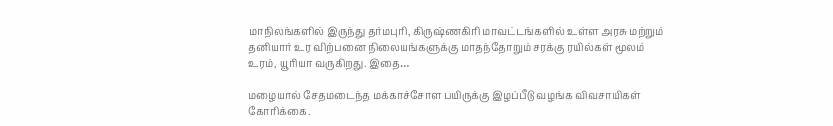மாநிலங்களில் இருந்து தர்மபுரி, கிருஷ்ணகிரி மாவட்டங்களில் உள்ள அரசு மற்றும் தனியார் உர விற்பனை நிலையங்களுக்கு மாதந்தோறும் சரக்கு ரயில்கள் மூலம் உரம், யூரியா வருகிறது. இதை…

மழையால் சேதமடைந்த மக்காச்சோள பயிருக்கு இழப்பீடு வழங்க விவசாயிகள் கோரிக்கை.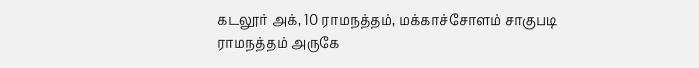கடலூர் அக், 10 ராமநத்தம், மக்காச்சோளம் சாகுபடி ராமநத்தம் அருகே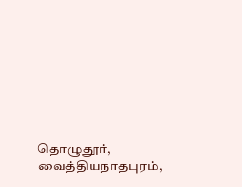தொழுதூர், வைத்தியநாதபுரம்,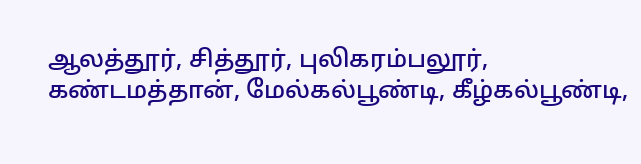ஆலத்தூர், சித்தூர், புலிகரம்பலூர், கண்டமத்தான், மேல்கல்பூண்டி, கீழ்கல்பூண்டி,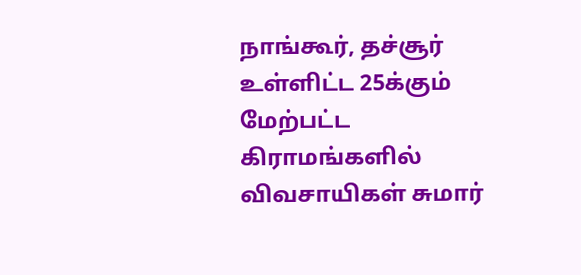நாங்கூர், தச்சூர் உள்ளிட்ட 25க்கும் மேற்பட்ட கிராமங்களில் விவசாயிகள் சுமார்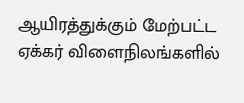ஆயிரத்துக்கும் மேற்பட்ட ஏக்கர் விளைநிலங்களில்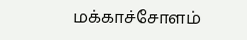மக்காச்சோளம்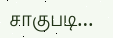சாகுபடி…